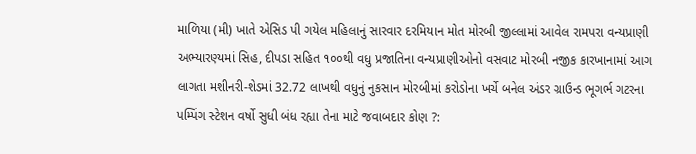માળિયા (મી) ખાતે એસિડ પી ગયેલ મહિલાનું સારવાર દરમિયાન મોત મોરબી જીલ્લામાં આવેલ રામપરા વન્યપ્રાણી અભ્યારણ્યમાં સિહ, દીપડા સહિત ૧૦૦થી વધુ પ્રજાતિના વન્યપ્રાણીઓનો વસવાટ મોરબી નજીક કારખાનામાં આગ લાગતા મશીનરી-શેડમાં 32.72 લાખથી વધુનું નુકસાન મોરબીમાં કરોડોના ખર્ચે બનેલ અંડર ગ્રાઉન્ડ ભૂગર્ભ ગટરના પમ્પિંગ સ્ટેશન વર્ષો સુધી બંધ રહ્યા તેના માટે જવાબદાર કોણ ?: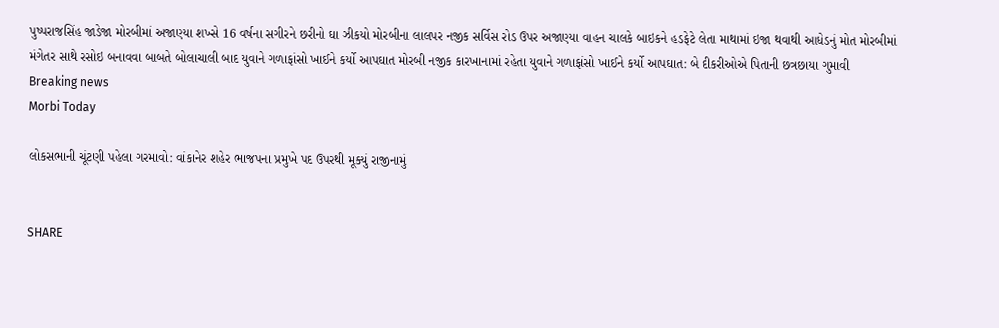પુષ્પરાજસિંહ જાડેજા મોરબીમાં અજાણ્યા શખ્સે 16 વર્ષના સગીરને છરીનો ઘા ઝીકયો મોરબીના લાલપર નજીક સર્વિસ રોડ ઉપર અજાણ્યા વાહન ચાલકે બાઇકને હડફેટે લેતા માથામાં ઇજા થવાથી આધેડનું મોત મોરબીમાં મંગેતર સાથે રસોઇ બનાવવા બાબતે બોલાચાલી બાદ યુવાને ગળાફાંસો ખાઈને કર્યો આપઘાત મોરબી નજીક કારખાનામાં રહેતા યુવાને ગળાફાંસો ખાઈને કર્યો આપઘાત: બે દીકરીઓએ પિતાની છત્રછાયા ગુમાવી
Breaking news
Morbi Today

લોકસભાની ચૂંટણી પહેલા ગરમાવો: વાંકાનેર શહેર ભાજપના પ્રમુખે પદ ઉપરથી મૂક્યું રાજીનામું


SHARE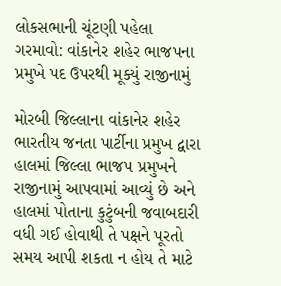લોકસભાની ચૂંટણી પહેલા ગરમાવો: વાંકાનેર શહેર ભાજપના પ્રમુખે પદ ઉપરથી મૂક્યું રાજીનામું

મોરબી જિલ્લાના વાંકાનેર શહેર ભારતીય જનતા પાર્ટીના પ્રમુખ દ્વારા હાલમાં જિલ્લા ભાજપ પ્રમુખને રાજીનામું આપવામાં આવ્યું છે અને હાલમાં પોતાના કુટુંબની જવાબદારી વધી ગઈ હોવાથી તે પક્ષને પૂરતો સમય આપી શકતા ન હોય તે માટે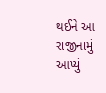થઈને આ રાજીનામું આપ્યું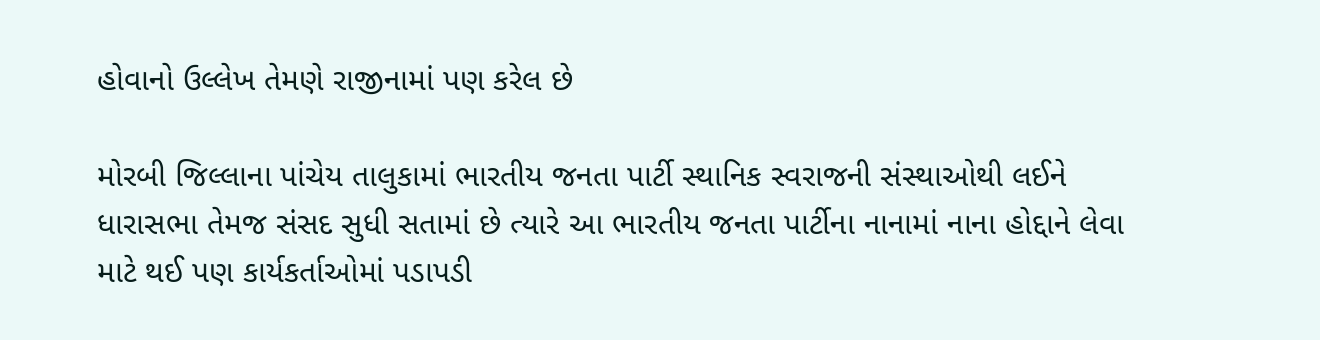હોવાનો ઉલ્લેખ તેમણે રાજીનામાં પણ કરેલ છે

મોરબી જિલ્લાના પાંચેય તાલુકામાં ભારતીય જનતા પાર્ટી સ્થાનિક સ્વરાજની સંસ્થાઓથી લઈને ધારાસભા તેમજ સંસદ સુધી સતામાં છે ત્યારે આ ભારતીય જનતા પાર્ટીના નાનામાં નાના હોદ્દાને લેવા માટે થઈ પણ કાર્યકર્તાઓમાં પડાપડી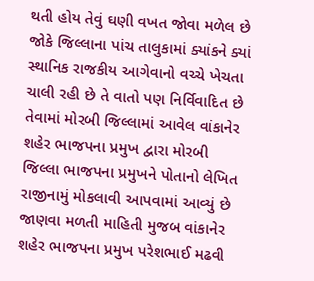થતી હોય તેવું ઘણી વખત જોવા મળેલ છે જોકે જિલ્લાના પાંચ તાલુકામાં ક્યાંકને ક્યાં સ્થાનિક રાજકીય આગેવાનો વચ્ચે ખેચતા ચાલી રહી છે તે વાતો પણ નિર્વિવાદિત છે તેવામાં મોરબી જિલ્લામાં આવેલ વાંકાનેર શહેર ભાજપના પ્રમુખ દ્વારા મોરબી જિલ્લા ભાજપના પ્રમુખને પોતાનો લેખિત રાજીનામું મોકલાવી આપવામાં આવ્યું છે જાણવા મળતી માહિતી મુજબ વાંકાનેર શહેર ભાજપના પ્રમુખ પરેશભાઈ મઢવી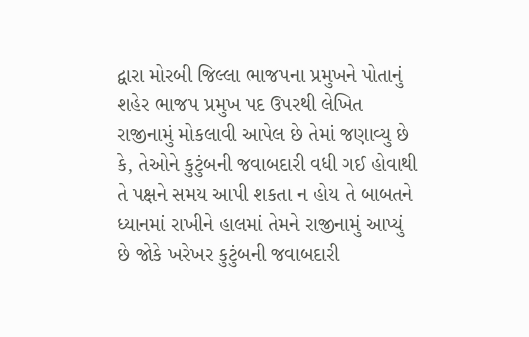દ્વારા મોરબી જિલ્લા ભાજપના પ્રમુખને પોતાનું શહેર ભાજપ પ્રમુખ પદ ઉપરથી લેખિત રાજીનામું મોકલાવી આપેલ છે તેમાં જણાવ્યુ છે કે, તેઓને કુટુંબની જવાબદારી વધી ગઈ હોવાથી તે પક્ષને સમય આપી શકતા ન હોય તે બાબતને ધ્યાનમાં રાખીને હાલમાં તેમને રાજીનામું આપ્યું છે જોકે ખરેખર કુટુંબની જવાબદારી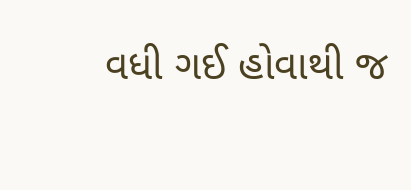વધી ગઈ હોવાથી જ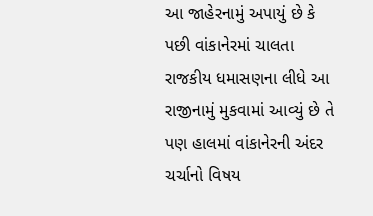આ જાહેરનામું અપાયું છે કે પછી વાંકાનેરમાં ચાલતા રાજકીય ધમાસણના લીધે આ રાજીનામું મુકવામાં આવ્યું છે તે પણ હાલમાં વાંકાનેરની અંદર ચર્ચાનો વિષય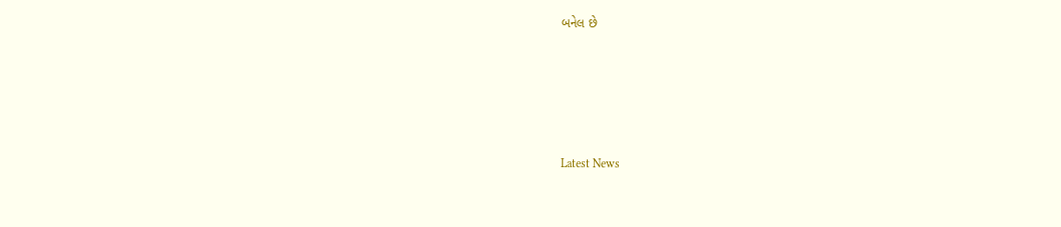બનેલ છે






Latest News